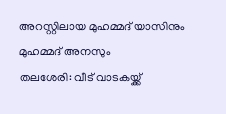അറസ്റ്റിലായ മുഹമ്മദ് യാസിനും മുഹമ്മദ് അനസും
തലശേരി: വീട് വാടകയ്ക്ക്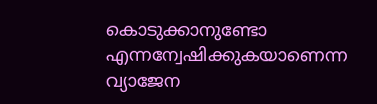കൊടുക്കാനുണ്ടോ എന്നന്വേഷിക്കുകയാണെന്ന വ്യാജേന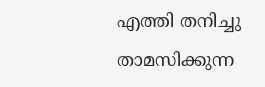എത്തി തനിച്ചു താമസിക്കുന്ന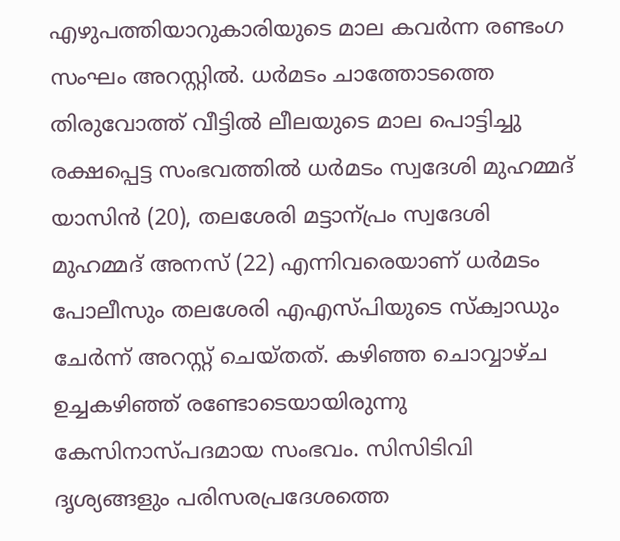എഴുപത്തിയാറുകാരിയുടെ മാല കവർന്ന രണ്ടംഗ സംഘം അറസ്റ്റിൽ. ധർമടം ചാത്തോടത്തെ തിരുവോത്ത് വീട്ടിൽ ലീലയുടെ മാല പൊട്ടിച്ചു രക്ഷപ്പെട്ട സംഭവത്തിൽ ധർമടം സ്വദേശി മുഹമ്മദ് യാസിൻ (20), തലശേരി മട്ടാന്പ്രം സ്വദേശി മുഹമ്മദ് അനസ് (22) എന്നിവരെയാണ് ധർമടം പോലീസും തലശേരി എഎസ്പിയുടെ സ്ക്വാഡും ചേർന്ന് അറസ്റ്റ് ചെയ്തത്. കഴിഞ്ഞ ചൊവ്വാഴ്ച ഉച്ചകഴിഞ്ഞ് രണ്ടോടെയായിരുന്നു കേസിനാസ്പദമായ സംഭവം. സിസിടിവി ദൃശ്യങ്ങളും പരിസരപ്രദേശത്തെ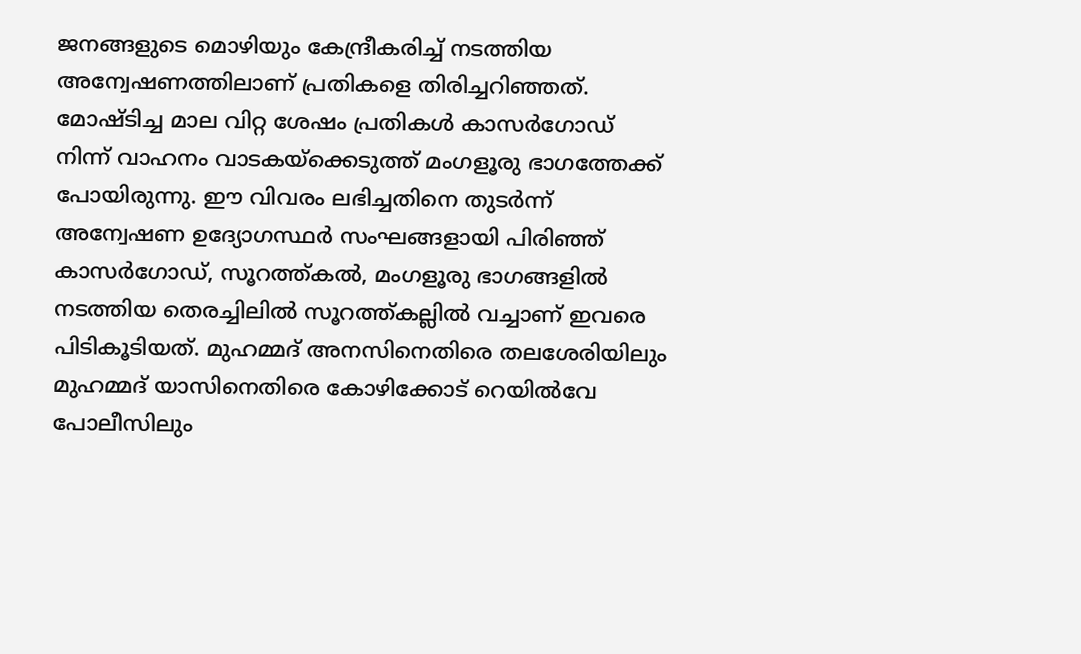ജനങ്ങളുടെ മൊഴിയും കേന്ദ്രീകരിച്ച് നടത്തിയ അന്വേഷണത്തിലാണ് പ്രതികളെ തിരിച്ചറിഞ്ഞത്.
മോഷ്ടിച്ച മാല വിറ്റ ശേഷം പ്രതികൾ കാസർഗോഡ് നിന്ന് വാഹനം വാടകയ്ക്കെടുത്ത് മംഗളൂരു ഭാഗത്തേക്ക് പോയിരുന്നു. ഈ വിവരം ലഭിച്ചതിനെ തുടർന്ന് അന്വേഷണ ഉദ്യോഗസ്ഥർ സംഘങ്ങളായി പിരിഞ്ഞ് കാസർഗോഡ്, സൂറത്ത്കൽ, മംഗളൂരു ഭാഗങ്ങളിൽ നടത്തിയ തെരച്ചിലിൽ സൂറത്ത്കല്ലിൽ വച്ചാണ് ഇവരെ പിടികൂടിയത്. മുഹമ്മദ് അനസിനെതിരെ തലശേരിയിലും മുഹമ്മദ് യാസിനെതിരെ കോഴിക്കോട് റെയിൽവേ പോലീസിലും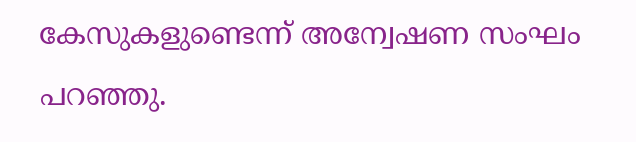കേസുകളുണ്ടെന്ന് അന്വേഷണ സംഘം പറഞ്ഞു.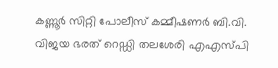കണ്ണൂർ സിറ്റി പോലീസ് കമ്മീഷണർ ബി.വി. വിജയ ഭരത് റെഡ്ഡി തലശേരി എഎസ്പി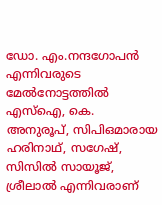ഡോ. എം.നന്ദഗോപൻ എന്നിവരുടെ മേൽനോട്ടത്തിൽ എസ്ഐ, കെ. അനുരൂപ്, സിപിഒമാരായ ഹരിനാഥ്, സഗേഷ്, സിസിൽ സായൂജ്, ശ്രീലാൽ എന്നിവരാണ്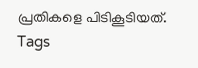പ്രതികളെ പിടികൂടിയത്.
Tags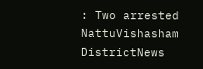: Two arrested NattuVishasham DistrictNews